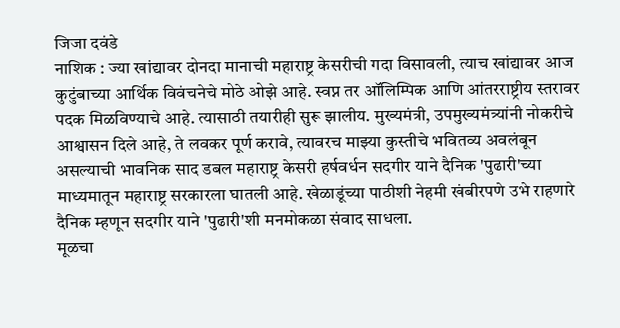जिजा दवंडे
नाशिक : ज्या खांद्यावर दोनदा मानाची महाराष्ट्र केसरीची गदा विसावली, त्याच खांद्यावर आज कुटुंबाच्या आर्थिक विवंचनेचे मोठे ओझे आहे. स्वप्न तर ऑलिम्पिक आणि आंतरराष्ट्रीय स्तरावर पदक मिळविण्याचे आहे. त्यासाठी तयारीही सुरू झालीय. मुख्यमंत्री, उपमुख्यमंत्र्यांनी नोकरीचे आश्वासन दिले आहे, ते लवकर पूर्ण करावे, त्यावरच माझ्या कुस्तीचे भवितव्य अवलंबून असल्याची भावनिक साद डबल महाराष्ट्र केसरी हर्षवर्धन सदगीर याने दैनिक 'पुढारी'च्या माध्यमातून महाराष्ट्र सरकारला घातली आहे. खेळाडूंच्या पाठीशी नेहमी खंबीरपणे उभे राहणारे दैनिक म्हणून सदगीर याने 'पुढारी'शी मनमोकळा संवाद साधला.
मूळचा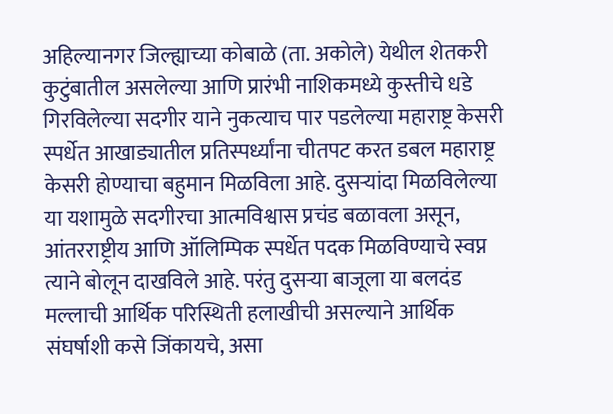अहिल्यानगर जिल्ह्याच्या कोबाळे (ता. अकोले) येथील शेतकरी कुटुंबातील असलेल्या आणि प्रारंभी नाशिकमध्ये कुस्तीचे धडे गिरविलेल्या सदगीर याने नुकत्याच पार पडलेल्या महाराष्ट्र केसरी स्पर्धेत आखाड्यातील प्रतिस्पर्ध्यांना चीतपट करत डबल महाराष्ट्र केसरी होण्याचा बहुमान मिळविला आहे. दुसऱ्यांदा मिळविलेल्या या यशामुळे सदगीरचा आत्मविश्वास प्रचंड बळावला असून, आंतरराष्ट्रीय आणि ऑलिम्पिक स्पर्धेत पदक मिळविण्याचे स्वप्न त्याने बोलून दाखविले आहे. परंतु दुसऱ्या बाजूला या बलदंड मल्लाची आर्थिक परिस्थिती हलाखीची असल्याने आर्थिक संघर्षाशी कसे जिंकायचे, असा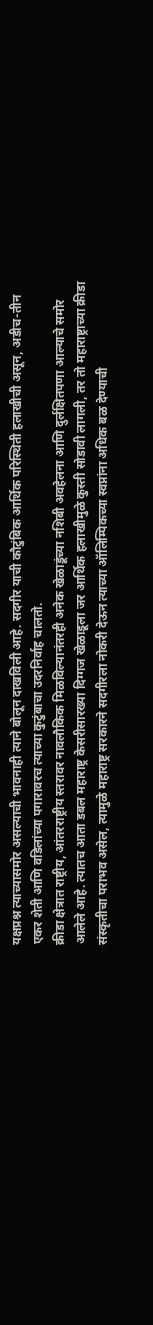यक्षप्रश्न त्याच्यासमोर असल्याची भावनाही त्याने बोलून दाखविली आहे. सदगीर याची कौटुंबिक आर्थिक परिस्थिती हलाखीची असून, अडीच-तीन एकर शेती आणि वडिलांच्या पगारावरच त्याच्या कुटुंबाचा उदरनिर्वाह चालतो.
क्रीडा क्षेत्रात राष्ट्रीय, आंतरराष्ट्रीय स्तरावर नावलौकिक मिळविल्यानंतरही अनेक खेळाडूंच्या नशिबी अवहेलना आणि दुर्लक्षितपणा आल्याचे समोर आलेले आहे. त्यातच आता डबल महाराष्ट्र केसरीसारख्या दिग्गज खेळाडूला जर आर्थिक हलाखीमुळे कुस्ती सोडावी लागली, तर तो महाराष्ट्राच्या क्रीडा संस्कृतीचा पराभव असेल, त्यामुळे महाराष्ट्र सरकारने सदगीरला नोकरी देऊन त्याच्या ऑलिम्पिकच्या स्वप्नांना अधिक बळ देण्याची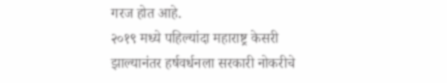गरज होत आहे.
२०१९ मध्ये पहिल्यांदा महाराष्ट्र केसरी झाल्यानंतर हर्षवर्धनला सरकारी नोकरीचे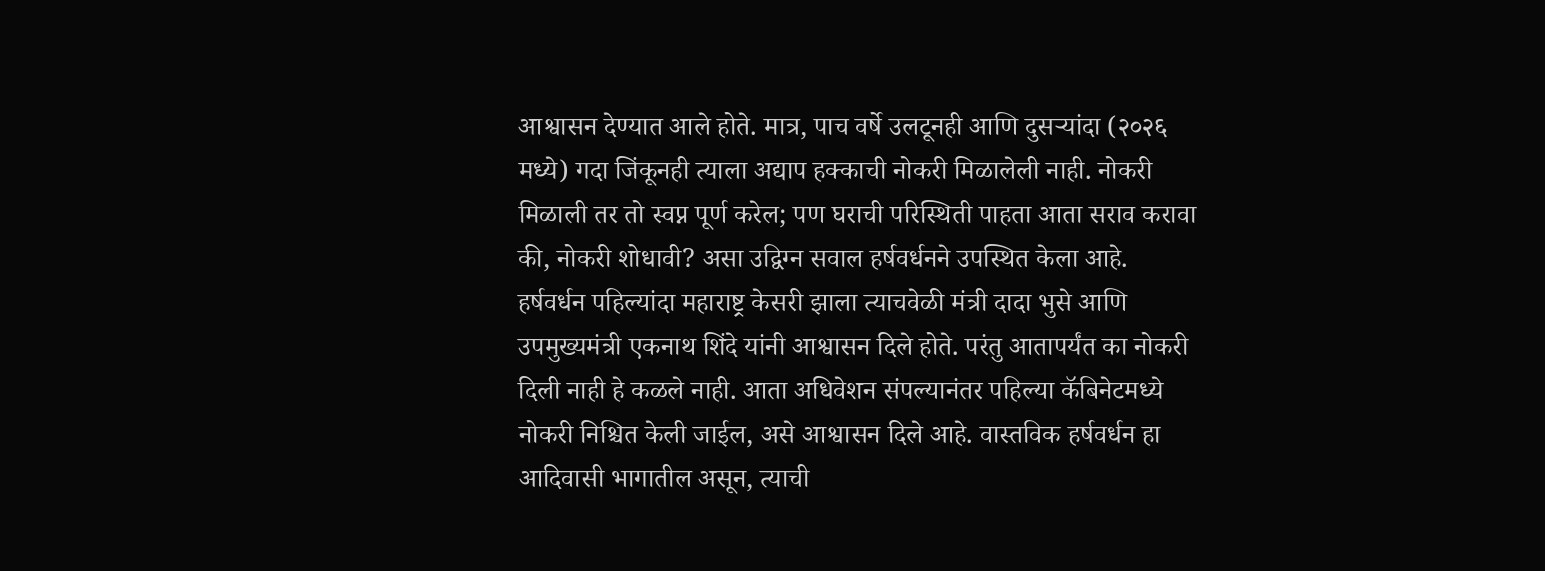आश्वासन देण्यात आले होते. मात्र, पाच वर्षे उलटूनही आणि दुसऱ्यांदा (२०२६ मध्ये) गदा जिंकूनही त्याला अद्याप हक्काची नोकरी मिळालेली नाही. नोकरी मिळाली तर तो स्वप्न पूर्ण करेल; पण घराची परिस्थिती पाहता आता सराव करावा की, नोकरी शोधावी? असा उद्विग्न सवाल हर्षवर्धनने उपस्थित केला आहे.
हर्षवर्धन पहिल्यांदा महाराष्ट्र केसरी झाला त्याचवेळी मंत्री दादा भुसे आणि उपमुख्यमंत्री एकनाथ शिंदे यांनी आश्वासन दिले होते. परंतु आतापर्यंत का नोकरी दिली नाही हे कळले नाही. आता अधिवेशन संपल्यानंतर पहिल्या कॅबिनेटमध्ये नोकरी निश्चित केली जाईल, असे आश्वासन दिले आहे. वास्तविक हर्षवर्धन हा आदिवासी भागातील असून, त्याची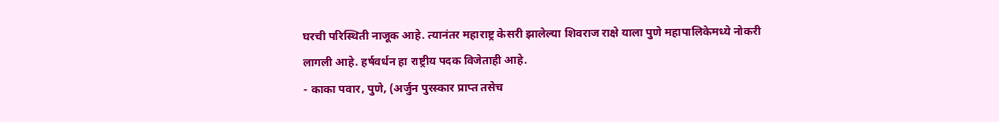घरची परिस्थिती नाजूक आहे. त्यानंतर महाराष्ट्र केसरी झालेल्या शिवराज राक्षे याला पुणे महापालिकेमध्ये नोकरी लागली आहे. हर्षवर्धन हा राष्ट्रीय पदक विजेताही आहे.
- काका पवार, पुणे, (अर्जुन पुरस्कार प्राप्त तसेच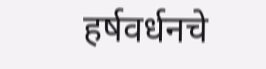हर्षवर्धनचे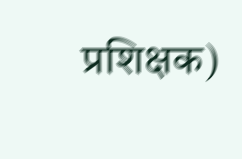प्रशिक्षक)